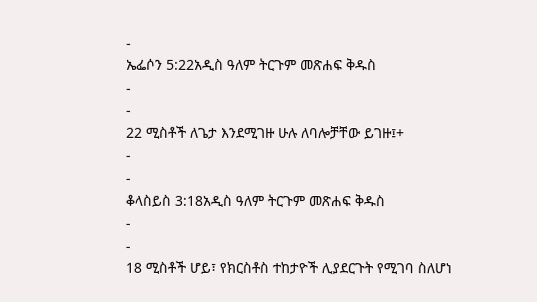-
ኤፌሶን 5:22አዲስ ዓለም ትርጉም መጽሐፍ ቅዱስ
-
-
22 ሚስቶች ለጌታ እንደሚገዙ ሁሉ ለባሎቻቸው ይገዙ፤+
-
-
ቆላስይስ 3:18አዲስ ዓለም ትርጉም መጽሐፍ ቅዱስ
-
-
18 ሚስቶች ሆይ፣ የክርስቶስ ተከታዮች ሊያደርጉት የሚገባ ስለሆነ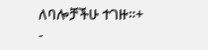ለባሎቻችሁ ተገዙ።+
-